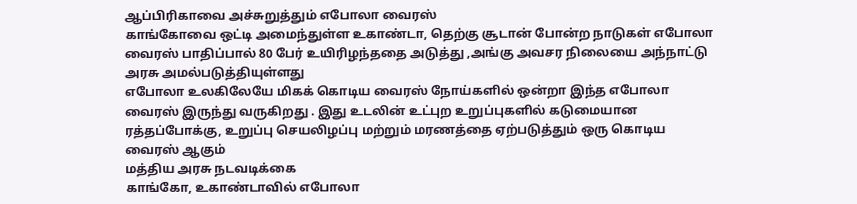ஆப்பிரிகாவை அச்சுறுத்தும் எபோலா வைரஸ்
காங்கோவை ஒட்டி அமைந்துள்ள உகாண்டா, தெற்கு சூடான் போன்ற நாடுகள் எபோலா வைரஸ் பாதிப்பால் 80 பேர் உயிரிழந்ததை அடுத்து ,அங்கு அவசர நிலையை அந்நாட்டு அரசு அமல்படுத்தியுள்ளது
எபோலா உலகிலேயே மிகக் கொடிய வைரஸ் நோய்களில் ஒன்றா இந்த எபோலா வைரஸ் இருந்து வருகிறது . இது உடலின் உட்புற உறுப்புகளில் கடுமையான ரத்தப்போக்கு, உறுப்பு செயலிழப்பு மற்றும் மரணத்தை ஏற்படுத்தும் ஒரு கொடிய வைரஸ் ஆகும்
மத்திய அரசு நடவடிக்கை
காங்கோ, உகாண்டாவில் எபோலா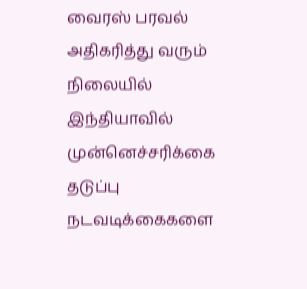வைரஸ் பரவல் அதிகரித்து வரும் நிலையில் இந்தியாவில் முன்னெச்சரிக்கை தடுப்பு நடவடிக்கைகளை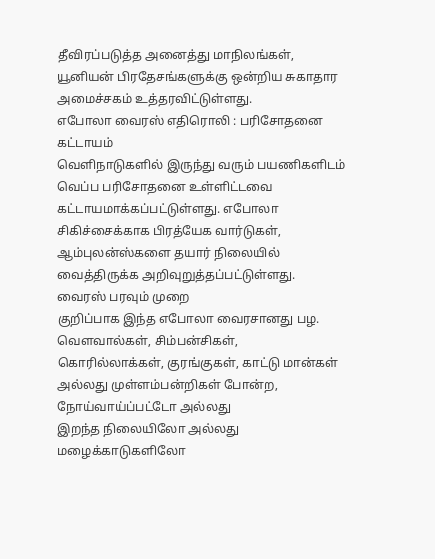தீவிரப்படுத்த அனைத்து மாநிலங்கள், யூனியன் பிரதேசங்களுக்கு ஒன்றிய சுகாதார அமைச்சகம் உத்தரவிட்டுள்ளது.
எபோலா வைரஸ் எதிரொலி : பரிசோதனை கட்டாயம்
வெளிநாடுகளில் இருந்து வரும் பயணிகளிடம் வெப்ப பரிசோதனை உள்ளிட்டவை கட்டாயமாக்கப்பட்டுள்ளது. எபோலா சிகிச்சைக்காக பிரத்யேக வார்டுகள், ஆம்புலன்ஸ்களை தயார் நிலையில் வைத்திருக்க அறிவுறுத்தப்பட்டுள்ளது.
வைரஸ் பரவும் முறை
குறிப்பாக இந்த எபோலா வைரசானது பழ. வௌவால்கள், சிம்பன்சிகள், கொரில்லாக்கள், குரங்குகள், காட்டு மான்கள் அல்லது முள்ளம்பன்றிகள் போன்ற, நோய்வாய்ப்பட்டோ அல்லது
இறந்த நிலையிலோ அல்லது மழைக்காடுகளிலோ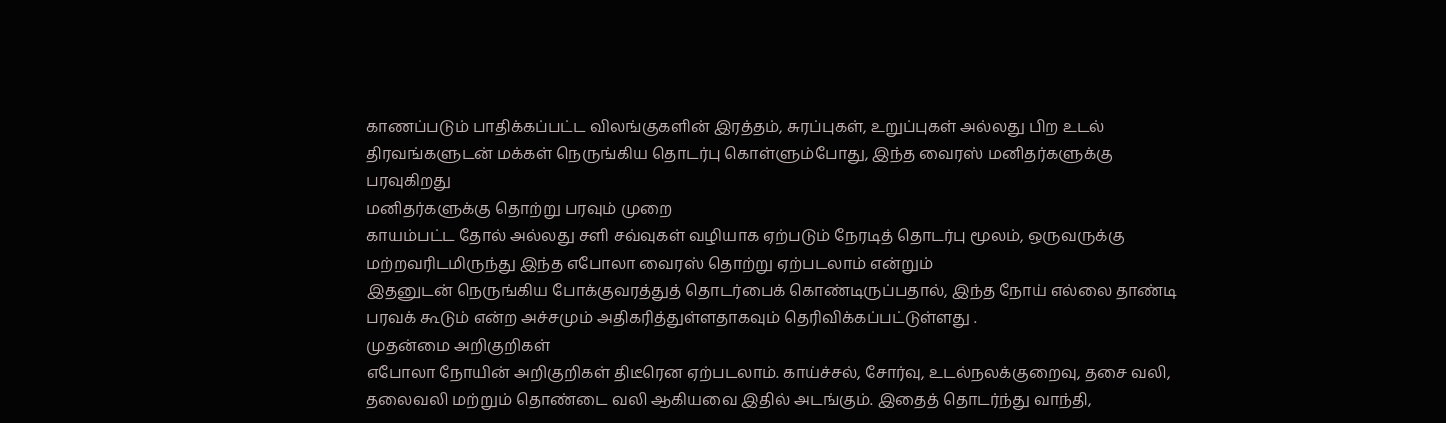காணப்படும் பாதிக்கப்பட்ட விலங்குகளின் இரத்தம், சுரப்புகள், உறுப்புகள் அல்லது பிற உடல் திரவங்களுடன் மக்கள் நெருங்கிய தொடர்பு கொள்ளும்போது, இந்த வைரஸ் மனிதர்களுக்கு பரவுகிறது
மனிதர்களுக்கு தொற்று பரவும் முறை
காயம்பட்ட தோல் அல்லது சளி சவ்வுகள் வழியாக ஏற்படும் நேரடித் தொடர்பு மூலம், ஒருவருக்கு மற்றவரிடமிருந்து இந்த எபோலா வைரஸ் தொற்று ஏற்படலாம் என்றும்
இதனுடன் நெருங்கிய போக்குவரத்துத் தொடர்பைக் கொண்டிருப்பதால், இந்த நோய் எல்லை தாண்டி பரவக் கூடும் என்ற அச்சமும் அதிகரித்துள்ளதாகவும் தெரிவிக்கப்பட்டுள்ளது .
முதன்மை அறிகுறிகள்
எபோலா நோயின் அறிகுறிகள் திடீரென ஏற்படலாம். காய்ச்சல், சோர்வு, உடல்நலக்குறைவு, தசை வலி, தலைவலி மற்றும் தொண்டை வலி ஆகியவை இதில் அடங்கும். இதைத் தொடர்ந்து வாந்தி,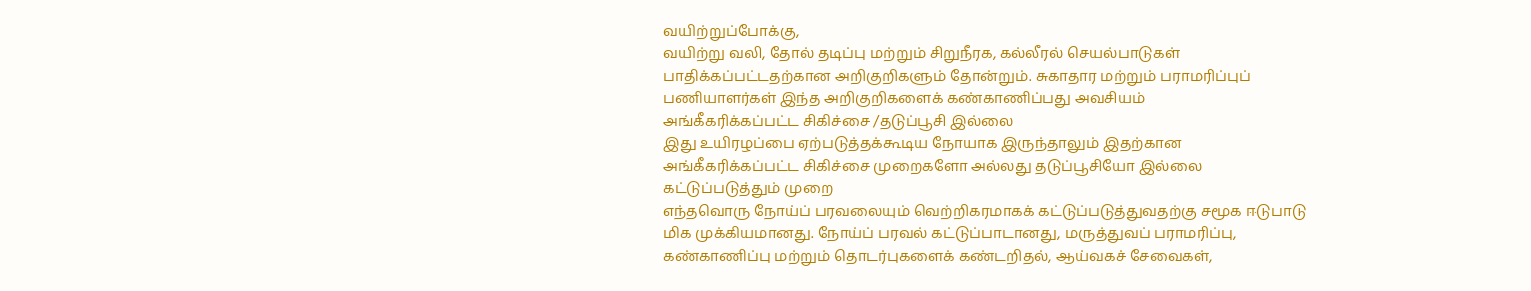வயிற்றுப்போக்கு,
வயிற்று வலி, தோல் தடிப்பு மற்றும் சிறுநீரக, கல்லீரல் செயல்பாடுகள் பாதிக்கப்பட்டதற்கான அறிகுறிகளும் தோன்றும். சுகாதார மற்றும் பராமரிப்புப் பணியாளர்கள் இந்த அறிகுறிகளைக் கண்காணிப்பது அவசியம்
அங்கீகரிக்கப்பட்ட சிகிச்சை /தடுப்பூசி இல்லை
இது உயிரழப்பை ஏற்படுத்தக்கூடிய நோயாக இருந்தாலும் இதற்கான அங்கீகரிக்கப்பட்ட சிகிச்சை முறைகளோ அல்லது தடுப்பூசியோ இல்லை
கட்டுப்படுத்தும் முறை
எந்தவொரு நோய்ப் பரவலையும் வெற்றிகரமாகக் கட்டுப்படுத்துவதற்கு சமூக ஈடுபாடு மிக முக்கியமானது. நோய்ப் பரவல் கட்டுப்பாடானது, மருத்துவப் பராமரிப்பு, கண்காணிப்பு மற்றும் தொடர்புகளைக் கண்டறிதல், ஆய்வகச் சேவைகள்,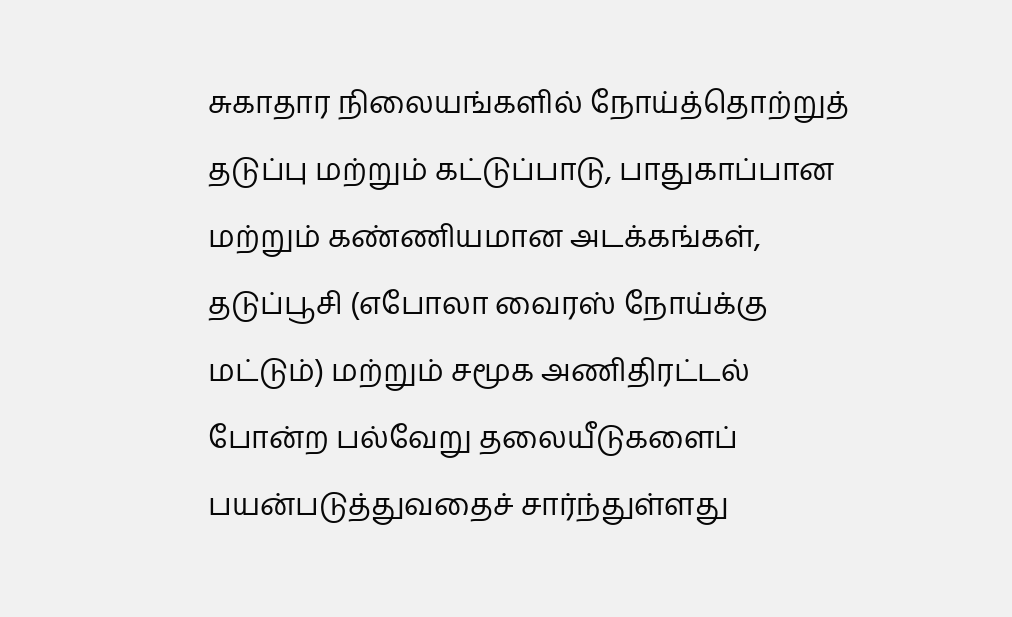சுகாதார நிலையங்களில் நோய்த்தொற்றுத் தடுப்பு மற்றும் கட்டுப்பாடு, பாதுகாப்பான மற்றும் கண்ணியமான அடக்கங்கள்,
தடுப்பூசி (எபோலா வைரஸ் நோய்க்கு மட்டும்) மற்றும் சமூக அணிதிரட்டல் போன்ற பல்வேறு தலையீடுகளைப் பயன்படுத்துவதைச் சார்ந்துள்ளது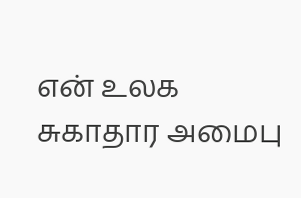என் உலக சுகாதார அமைபு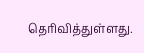தெரிவித்துள்ளது.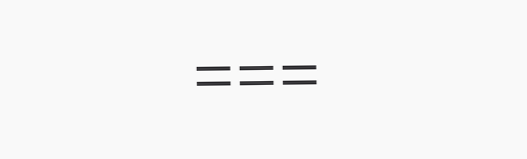===